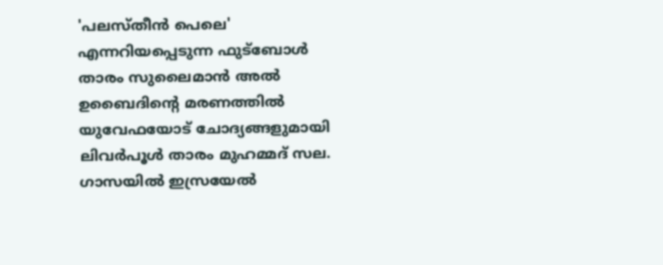'പലസ്തീന്‍ പെലെ' എന്നറിയപ്പെടുന്ന ഫുട്‌ബോള്‍ താരം സുലൈമാന്‍ അല്‍ ഉബൈദിന്റെ മരണത്തില്‍ യുവേഫയോട് ചോദ്യങ്ങളുമായി ലിവര്‍പൂള്‍ താരം മുഹമ്മദ് സല. ഗാസയില്‍ ഇസ്രയേല്‍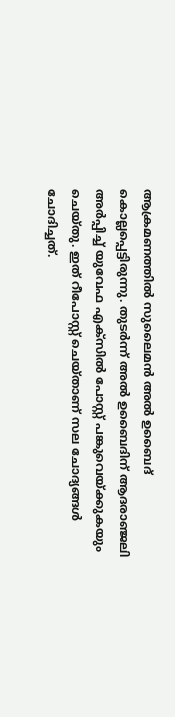ആക്രമണത്തില്‍ സുലൈമന്‍ അല്‍ ഉബൈദ് കൊല്ലപ്പെട്ടിരുന്നു. തുടര്‍ന്ന് അല്‍ ഉബൈദിന് ആദരാഞ്ജലി അര്‍പ്പിച്ച് യുവേഫ എക്‌സില്‍ പോസ്റ്റ് പങ്കുവെയ്ക്കുകയും ചെയ്തു. ഇത് റീപോസ്റ്റ് ചെയ്താണ് സല ചോദ്യങ്ങള്‍ ചോദിച്ചത്.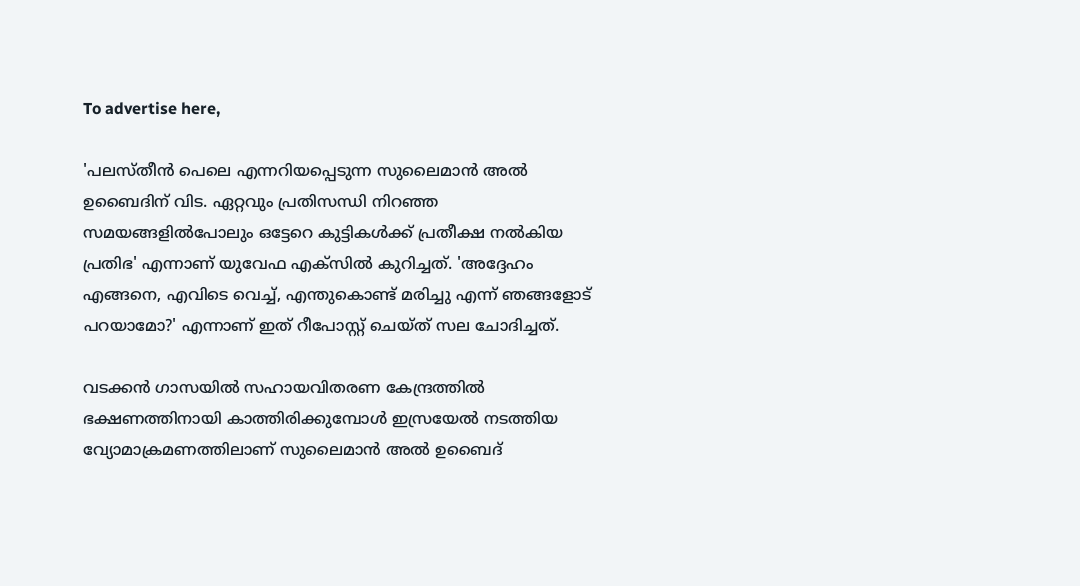To advertise here,

'പലസ്തീന്‍ പെലെ എന്നറിയപ്പെടുന്ന സുലൈമാന്‍ അല്‍ ഉബൈദിന് വിട. ഏറ്റവും പ്രതിസന്ധി നിറഞ്ഞ സമയങ്ങളില്‍പോലും ഒട്ടേറെ കുട്ടികള്‍ക്ക് പ്രതീക്ഷ നല്‍കിയ പ്രതിഭ' എന്നാണ് യുവേഫ എക്‌സില്‍ കുറിച്ചത്. 'അദ്ദേഹം എങ്ങനെ, എവിടെ വെച്ച്, എന്തുകൊണ്ട് മരിച്ചു എന്ന് ഞങ്ങളോട് പറയാമോ?' എന്നാണ് ഇത് റീപോസ്റ്റ് ചെയ്ത് സല ചോദിച്ചത്.

വടക്കന്‍ ഗാസയില്‍ സഹായവിതരണ കേന്ദ്രത്തില്‍ ഭക്ഷണത്തിനായി കാത്തിരിക്കുമ്പോള്‍ ഇസ്രയേല്‍ നടത്തിയ വ്യോമാക്രമണത്തിലാണ് സുലൈമാന്‍ അല്‍ ഉബൈദ്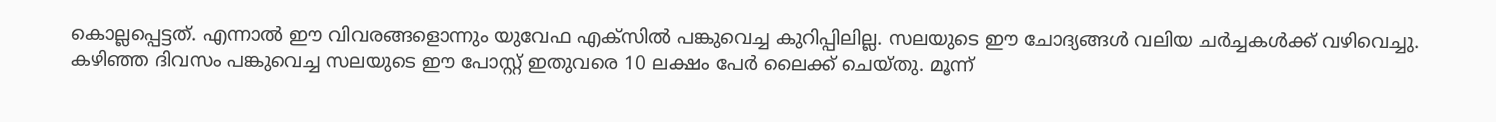കൊല്ലപ്പെട്ടത്. എന്നാല്‍ ഈ വിവരങ്ങളൊന്നും യുവേഫ എക്‌സില്‍ പങ്കുവെച്ച കുറിപ്പിലില്ല. സലയുടെ ഈ ചോദ്യങ്ങള്‍ വലിയ ചര്‍ച്ചകള്‍ക്ക് വഴിവെച്ചു. കഴിഞ്ഞ ദിവസം പങ്കുവെച്ച സലയുടെ ഈ പോസ്റ്റ് ഇതുവരെ 10 ലക്ഷം പേര്‍ ലൈക്ക് ചെയ്തു. മൂന്ന്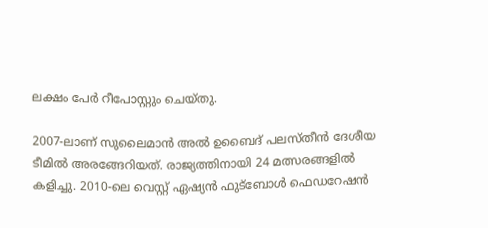ലക്ഷം പേര്‍ റീപോസ്റ്റും ചെയ്തു.

2007-ലാണ് സുലൈമാന്‍ അല്‍ ഉബൈദ് പലസ്തീന്‍ ദേശീയ ടീമില്‍ അരങ്ങേറിയത്. രാജ്യത്തിനായി 24 മത്സരങ്ങളില്‍ കളിച്ചു. 2010-ലെ വെസ്റ്റ് ഏഷ്യന്‍ ഫുട്‌ബോള്‍ ഫെഡറേഷന്‍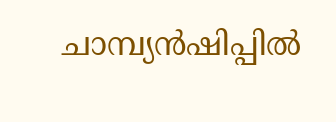ചാമ്പ്യന്‍ഷിപ്പില്‍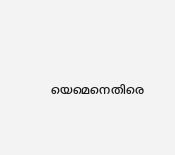യെമെനെതിരെ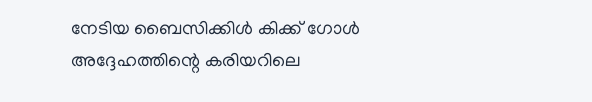നേടിയ ബൈസിക്കിള്‍ കിക്ക് ഗോള്‍ അദ്ദേഹത്തിന്റെ കരിയറിലെ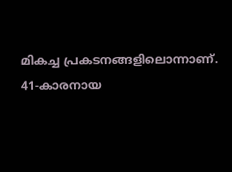മികച്ച പ്രകടനങ്ങളിലൊന്നാണ്. 41-കാരനായ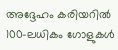അദ്ദേഹം കരിയറില്‍ 100-ലധികം ഗോളുകള്‍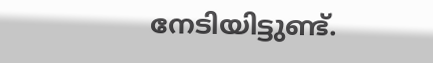നേടിയിട്ടുണ്ട്.